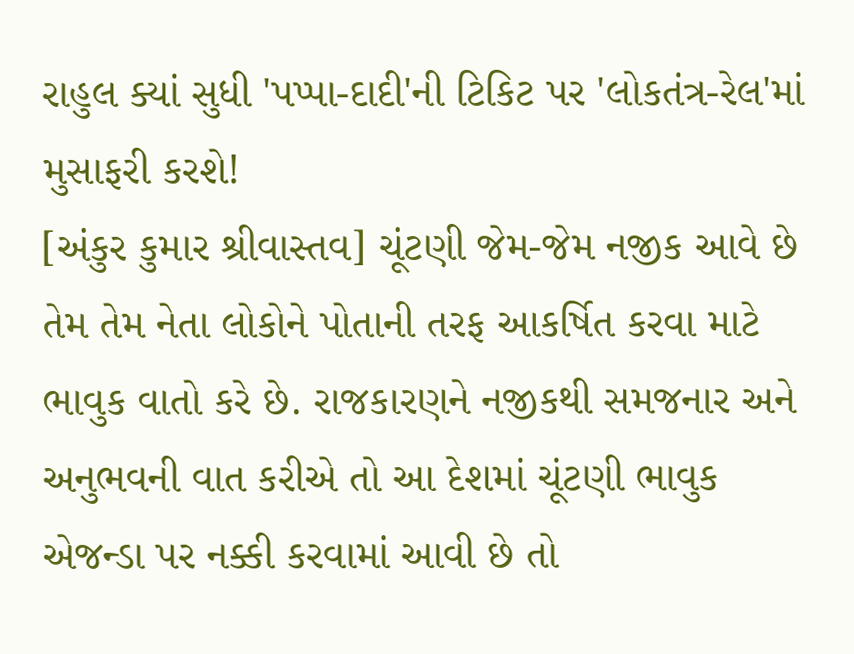રાહુલ ક્યાં સુધી 'પપ્પા-દાદી'ની ટિકિટ પર 'લોકતંત્ર-રેલ'માં મુસાફરી કરશે!
[અંકુર કુમાર શ્રીવાસ્તવ] ચૂંટણી જેમ-જેમ નજીક આવે છે તેમ તેમ નેતા લોકોને પોતાની તરફ આકર્ષિત કરવા માટે ભાવુક વાતો કરે છે. રાજકારણને નજીકથી સમજનાર અને અનુભવની વાત કરીએ તો આ દેશમાં ચૂંટણી ભાવુક એજન્ડા પર નક્કી કરવામાં આવી છે તો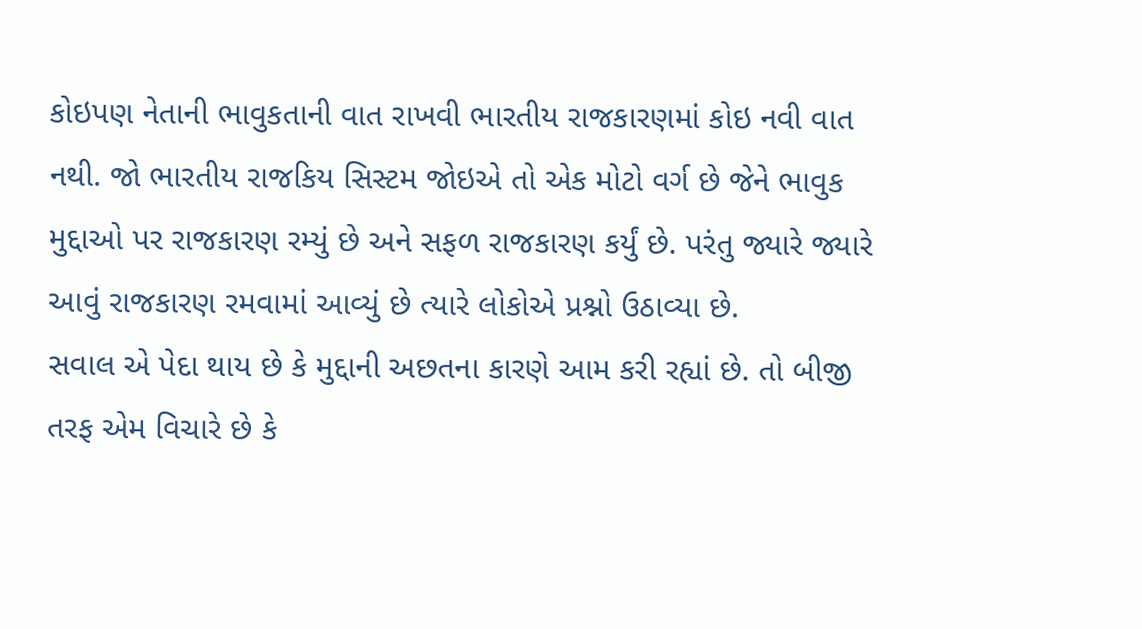કોઇપણ નેતાની ભાવુકતાની વાત રાખવી ભારતીય રાજકારણમાં કોઇ નવી વાત નથી. જો ભારતીય રાજકિય સિસ્ટમ જોઇએ તો એક મોટો વર્ગ છે જેને ભાવુક મુદ્દાઓ પર રાજકારણ રમ્યું છે અને સફળ રાજકારણ કર્યું છે. પરંતુ જ્યારે જ્યારે આવું રાજકારણ રમવામાં આવ્યું છે ત્યારે લોકોએ પ્રશ્નો ઉઠાવ્યા છે.
સવાલ એ પેદા થાય છે કે મુદ્દાની અછતના કારણે આમ કરી રહ્યાં છે. તો બીજી તરફ એમ વિચારે છે કે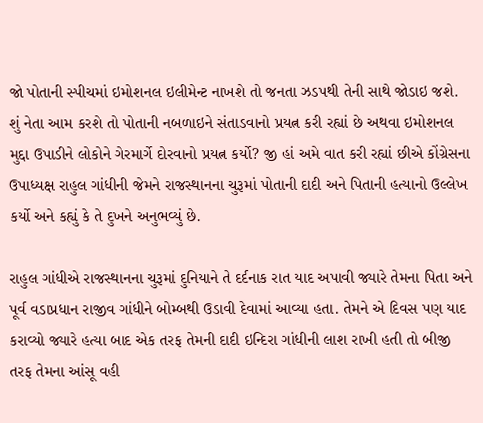જો પોતાની સ્પીચમાં ઇમોશનલ ઇલીમેન્ટ નાખશે તો જનતા ઝડપથી તેની સાથે જોડાઇ જશે. શું નેતા આમ કરશે તો પોતાની નબળાઇને સંતાડવાનો પ્રયત્ન કરી રહ્યાં છે અથવા ઇમોશનલ મુદ્દા ઉપાડીને લોકોને ગેરમાર્ગે દોરવાનો પ્રયત્ન કર્યો? જી હાં અમે વાત કરી રહ્યાં છીએ કોંગ્રેસના ઉપાધ્યક્ષ રાહુલ ગાંધીની જેમને રાજસ્થાનના ચુરૂમાં પોતાની દાદી અને પિતાની હત્યાનો ઉલ્લેખ કર્યો અને કહ્યું કે તે દુખને અનુભવ્યું છે.

રાહુલ ગાંધીએ રાજસ્થાનના ચુરૂમાં દુનિયાને તે દર્દનાક રાત યાદ અપાવી જ્યારે તેમના પિતા અને પૂર્વ વડાપ્રધાન રાજીવ ગાંધીને બોમ્બથી ઉડાવી દેવામાં આવ્યા હતા. તેમને એ દિવસ પણ યાદ કરાવ્યો જ્યારે હત્યા બાદ એક તરફ તેમની દાદી ઇન્દિરા ગાંધીની લાશ રાખી હતી તો બીજી તરફ તેમના આંસૂ વહી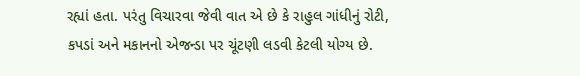રહ્યાં હતા. પરંતુ વિચારવા જેવી વાત એ છે કે રાહુલ ગાંધીનું રોટી, કપડાં અને મકાનનો એજન્ડા પર ચૂંટણી લડવી કેટલી યોગ્ય છે.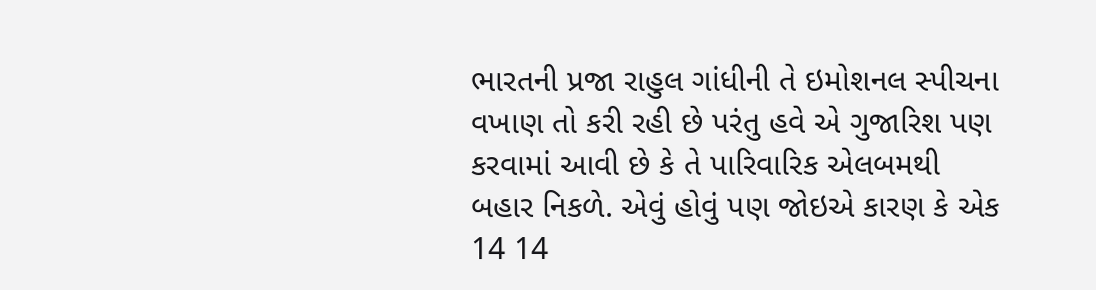ભારતની પ્રજા રાહુલ ગાંધીની તે ઇમોશનલ સ્પીચના વખાણ તો કરી રહી છે પરંતુ હવે એ ગુજારિશ પણ કરવામાં આવી છે કે તે પારિવારિક એલબમથી બહાર નિકળે. એવું હોવું પણ જોઇએ કારણ કે એક 14 14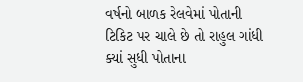વર્ષનો બાળક રેલવેમાં પોતાની ટિકિટ પર ચાલે છે તો રાહુલ ગાંધી ક્યાં સુધી પોતાના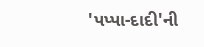'પપ્પા-દાદી'ની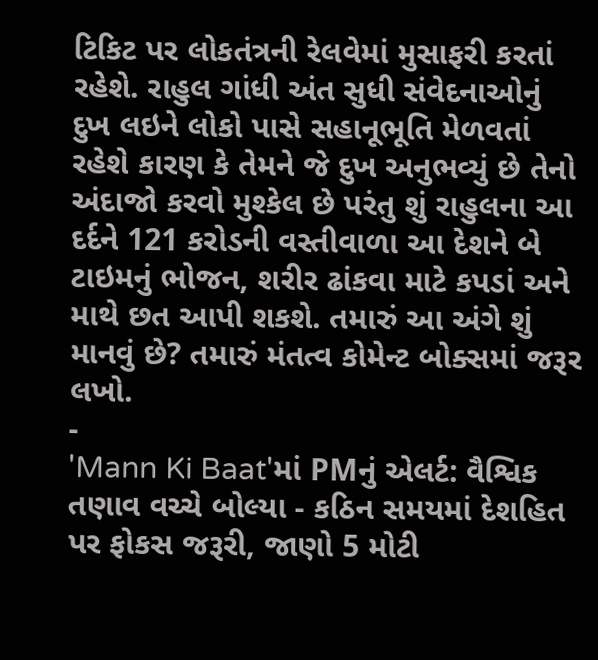ટિકિટ પર લોકતંત્રની રેલવેમાં મુસાફરી કરતાં રહેશે. રાહુલ ગાંધી અંત સુધી સંવેદનાઓનું દુખ લઇને લોકો પાસે સહાનૂભૂતિ મેળવતાં રહેશે કારણ કે તેમને જે દુખ અનુભવ્યું છે તેનો અંદાજો કરવો મુશ્કેલ છે પરંતુ શું રાહુલના આ દર્દને 121 કરોડની વસ્તીવાળા આ દેશને બે ટાઇમનું ભોજન, શરીર ઢાંકવા માટે કપડાં અને માથે છત આપી શકશે. તમારું આ અંગે શું માનવું છે? તમારું મંતત્વ કોમેન્ટ બોક્સમાં જરૂર લખો.
-
'Mann Ki Baat'માં PMનું એલર્ટ: વૈશ્વિક તણાવ વચ્ચે બોલ્યા - કઠિન સમયમાં દેશહિત પર ફોકસ જરૂરી, જાણો 5 મોટી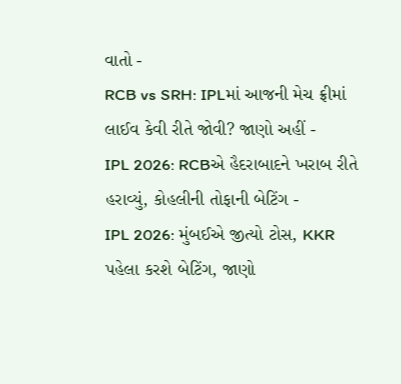વાતો -
RCB vs SRH: IPLમાં આજની મેચ ફ્રીમાં લાઈવ કેવી રીતે જોવી? જાણો અહીં -
IPL 2026: RCBએ હૈદરાબાદને ખરાબ રીતે હરાવ્યું, કોહલીની તોફાની બેટિંગ -
IPL 2026: મુંબઈએ જીત્યો ટોસ, KKR પહેલા કરશે બેટિંગ, જાણો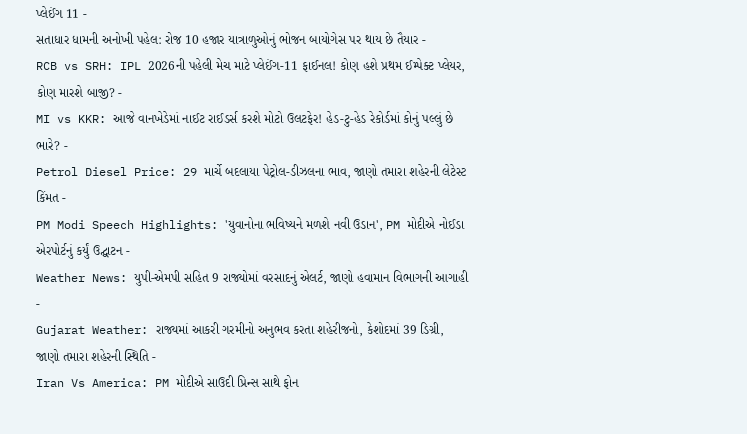પ્લેઈંગ 11 -
સતાધાર ધામની અનોખી પહેલ: રોજ 10 હજાર યાત્રાળુઓનું ભોજન બાયોગેસ પર થાય છે તૈયાર -
RCB vs SRH: IPL 2026ની પહેલી મેચ માટે પ્લેઈંગ-11 ફાઈનલ! કોણ હશે પ્રથમ ઈમ્પેક્ટ પ્લેયર, કોણ મારશે બાજી? -
MI vs KKR: આજે વાનખેડેમાં નાઈટ રાઈડર્સ કરશે મોટો ઉલટફેર! હેડ-ટુ-હેડ રેકોર્ડમાં કોનું પલ્લું છે ભારે? -
Petrol Diesel Price: 29 માર્ચે બદલાયા પેટ્રોલ-ડીઝલના ભાવ, જાણો તમારા શહેરની લેટેસ્ટ કિંમત -
PM Modi Speech Highlights: 'યુવાનોના ભવિષ્યને મળશે નવી ઉડાન', PM મોદીએ નોઈડા એરપોર્ટનું કર્યું ઉદ્ઘાટન -
Weather News: યુપી-એમપી સહિત 9 રાજ્યોમાં વરસાદનું એલર્ટ, જાણો હવામાન વિભાગની આગાહી -
Gujarat Weather: રાજ્યમાં આકરી ગરમીનો અનુભવ કરતા શહેરીજનો, કેશોદમાં 39 ડિગ્રી, જાણો તમારા શહેરની સ્થિતિ -
Iran Vs America: PM મોદીએ સાઉદી પ્રિન્સ સાથે ફોન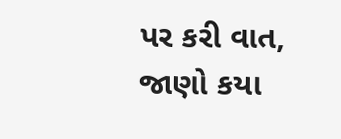પર કરી વાત, જાણો કયા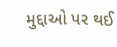મુદ્દાઓ પર થઈ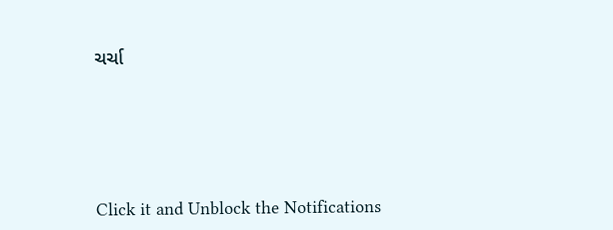ચર્ચા






Click it and Unblock the Notifications